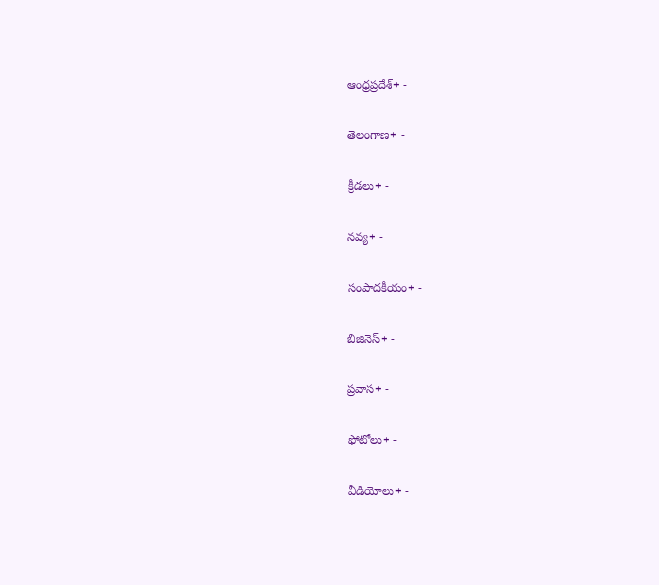ఆంధ్రప్రదేశ్+ -

తెలంగాణ+ -

క్రీడలు+ -

నవ్య+ -

సంపాదకీయం+ -

బిజినెస్+ -

ప్రవాస+ -

ఫోటోలు+ -

వీడియోలు+ -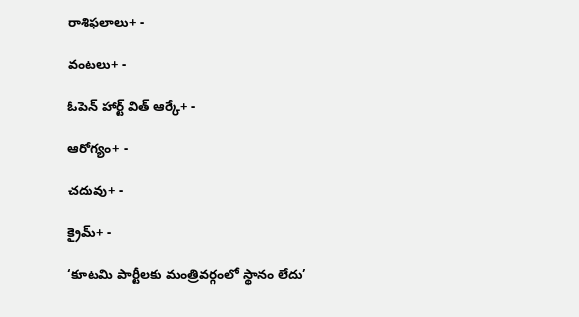రాశిఫలాలు+ -

వంటలు+ -

ఓపెన్ హార్ట్ విత్ ఆర్కే+ -

ఆరోగ్యం+ -

చదువు+ -

క్రైమ్+ -

‘కూటమి పార్టీలకు మంత్రివర్గంలో స్థానం లేదు’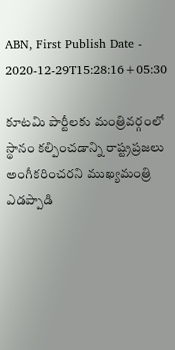ABN, First Publish Date - 2020-12-29T15:28:16+05:30

కూటమి పార్టీలకు మంత్రివర్గంలో స్థానం కల్పించడాన్ని రాష్ట్రప్రజలు అంగీకరించరని ముఖ్యమంత్రి ఎడప్పాడి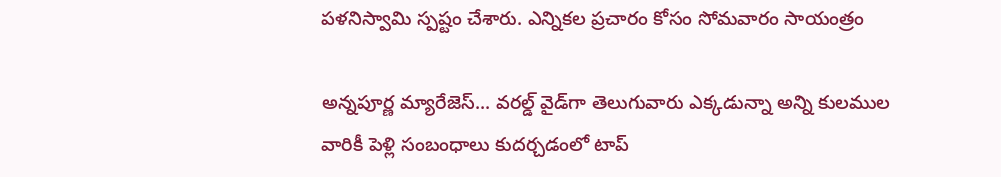పళనిస్వామి స్పష్టం చేశారు. ఎన్నికల ప్రచారం కోసం సోమవారం సాయంత్రం

అన్నపూర్ణ మ్యారేజెస్... వరల్డ్ వైడ్‌గా తెలుగువారు ఎక్కడున్నా అన్ని కులముల వారికీ పెళ్లి సంబంధాలు కుదర్చడంలో టాప్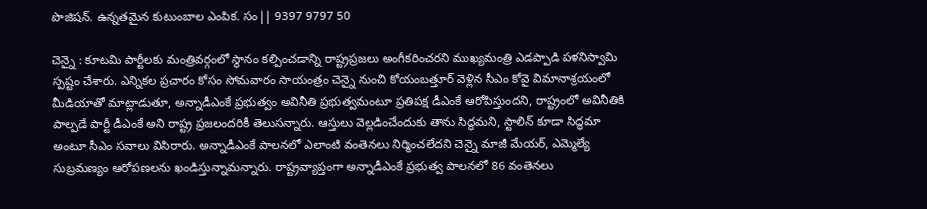పొజిషన్. ఉన్నతమైన కుటుంబాల ఎంపిక. సం|| 9397 9797 50

చెన్నై : కూటమి పార్టీలకు మంత్రివర్గంలో స్థానం కల్పించడాన్ని రాష్ట్రప్రజలు అంగీకరించరని ముఖ్యమంత్రి ఎడప్పాడి పళనిస్వామి స్పష్టం చేశారు. ఎన్నికల ప్రచారం కోసం సోమవారం సాయంత్రం చెన్నై నుంచి కోయంబత్తూర్‌ వెళ్లిన సీఎం కోవై విమానాశ్రయంలో  మీడియాతో మాట్లాడుతూ, అన్నాడీఎంకే ప్రభుత్వం అవినీతి ప్రభుత్వమంటూ ప్రతిపక్ష డీఎంకే ఆరోపిస్తుందని, రాష్ట్రంలో అవినీతికి పాల్పడే పార్టీ డీఎంకే అని రాష్ట్ర ప్రజలందరికీ తెలుసన్నారు. ఆస్తులు వెల్లడించేందుకు తాను సిద్ధమని, స్టాలిన్‌ కూడా సిద్ధమా అంటూ సీఎం సవాలు విసిరారు. అన్నాడీఎంకే పాలనలో ఎలాంటి వంతెనలు నిర్మించలేదని చెన్నై మాజీ మేయర్‌, ఎమ్మెల్యే సుబ్రమణ్యం ఆరోపణలను ఖండిస్తున్నామన్నారు. రాష్ట్రవ్యాప్తంగా అన్నాడీఎంకే ప్రభుత్వ పాలనలో 86 వంతెనలు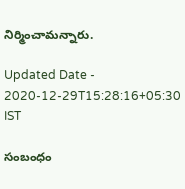నిర్మించామన్నారు.

Updated Date - 2020-12-29T15:28:16+05:30 IST

సంబంధం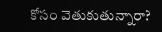కోసం వెతుకుతున్నారా?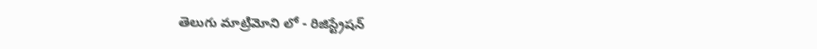తెలుగు మాట్రిమోని లో - రిజిస్ట్రేషన్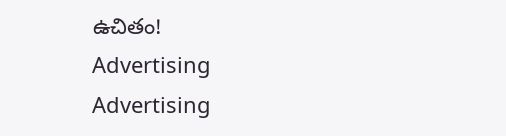ఉచితం!
Advertising
Advertising